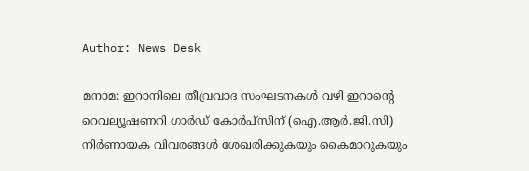Author: News Desk

മനാമ: ഇറാനിലെ തീവ്രവാദ സംഘടനകള്‍ വഴി ഇറാന്റെ റെവല്യൂഷണറി ഗാര്‍ഡ് കോര്‍പ്സിന് (ഐ.ആര്‍.ജി.സി) നിര്‍ണായക വിവരങ്ങള്‍ ശേഖരിക്കുകയും കൈമാറുകയും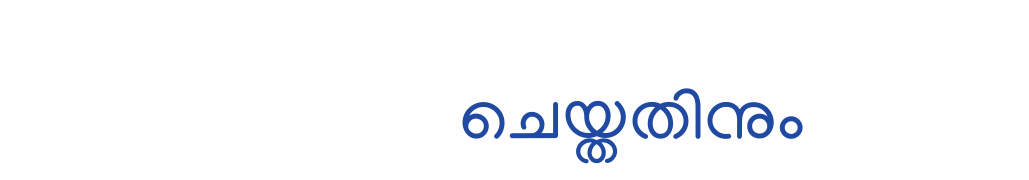ചെയ്തതിനും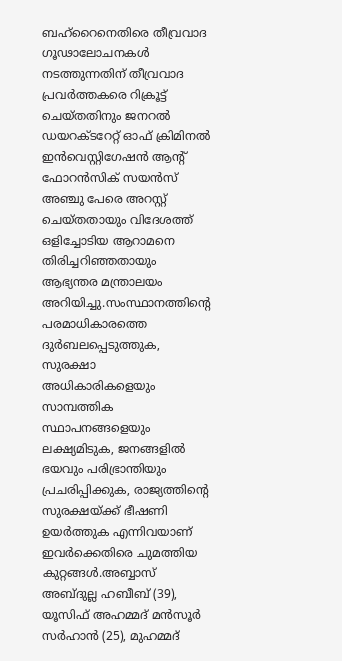ബഹ്റൈനെതിരെ തീവ്രവാദ ഗൂഢാലോചനകള്‍ നടത്തുന്നതിന് തീവ്രവാദ പ്രവര്‍ത്തകരെ റിക്രൂട്ട് ചെയ്തതിനും ജനറല്‍ ഡയറക്ടറേറ്റ് ഓഫ് ക്രിമിനല്‍ ഇന്‍വെസ്റ്റിഗേഷന്‍ ആന്റ് ഫോറന്‍സിക് സയന്‍സ് അഞ്ചു പേരെ അറസ്റ്റ് ചെയ്തതായും വിദേശത്ത് ഒളിച്ചോടിയ ആറാമനെ തിരിച്ചറിഞ്ഞതായും ആഭ്യന്തര മന്ത്രാലയം അറിയിച്ചു.സംസ്ഥാനത്തിന്റെ പരമാധികാരത്തെ ദുര്‍ബലപ്പെടുത്തുക, സുരക്ഷാ അധികാരികളെയും സാമ്പത്തിക സ്ഥാപനങ്ങളെയും ലക്ഷ്യമിടുക, ജനങ്ങളില്‍ ഭയവും പരിഭ്രാന്തിയും പ്രചരിപ്പിക്കുക, രാജ്യത്തിന്റെ സുരക്ഷയ്ക്ക് ഭീഷണി ഉയര്‍ത്തുക എന്നിവയാണ് ഇവര്‍ക്കെതിരെ ചുമത്തിയ കുറ്റങ്ങള്‍.അബ്ബാസ് അബ്ദുല്ല ഹബീബ് (39), യൂസിഫ് അഹമ്മദ് മന്‍സൂര്‍ സര്‍ഹാന്‍ (25), മുഹമ്മദ്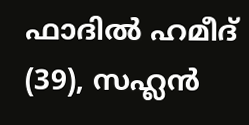ഫാദില്‍ ഹമീദ് (39), സഹ്ലന്‍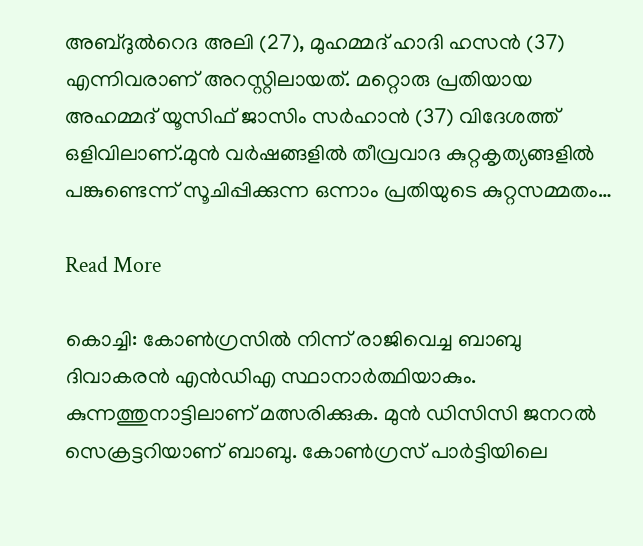അബ്ദുല്‍റെദ അലി (27), മുഹമ്മദ് ഹാദി ഹസന്‍ (37) എന്നിവരാണ് അറസ്റ്റിലായത്. മറ്റൊരു പ്രതിയായ അഹമ്മദ് യൂസിഫ് ജാസിം സര്‍ഹാന്‍ (37) വിദേശത്ത് ഒളിവിലാണ്.മുന്‍ വര്‍ഷങ്ങളില്‍ തീവ്രവാദ കുറ്റകൃത്യങ്ങളില്‍ പങ്കുണ്ടെന്ന് സൂചിപ്പിക്കുന്ന ഒന്നാം പ്രതിയുടെ കുറ്റസമ്മതം…

Read More

കൊച്ചി: കോൺഗ്രസിൽ നിന്ന് രാജിവെച്ച ബാബു ദിവാകരൻ എൻഡിഎ സ്ഥാനാർത്ഥിയാകും. കുന്നത്തുനാട്ടിലാണ് മത്സരിക്കുക. മുൻ ഡിസിസി ജനറൽ സെക്രട്ടറിയാണ് ബാബു. കോൺഗ്രസ് പാർട്ടിയിലെ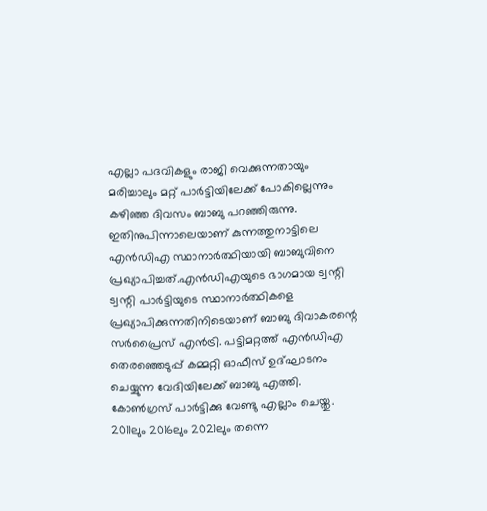എല്ലാ പദവികളും രാജി വെക്കുന്നതായും മരിച്ചാലും മറ്റ് പാർട്ടിയിലേക്ക് പോകില്ലെന്നും കഴിഞ്ഞ ദിവസം ബാബു പറഞ്ഞിരുന്നു. ഇതിനുപിന്നാലെയാണ് കുന്നത്തുനാട്ടിലെ എൻഡിഎ സ്ഥാനാർത്ഥിയായി ബാബുവിനെ പ്രഖ്യാപിച്ചത്.എൻഡിഎയുടെ ഭാഗമായ ട്വന്റി ട്വന്റി പാർട്ടിയുടെ സ്ഥാനാർത്ഥികളെ പ്രഖ്യാപിക്കുന്നതിനിടെയാണ് ബാബു ദിവാകരന്റെ സർപ്രൈസ് എൻട്രി. പട്ടിമറ്റത്ത് എൻഡിഎ തെരഞ്ഞെടുപ്പ് കമ്മറ്റി ഓഫീസ് ഉദ്ഘാടനം ചെയ്യുന്ന വേദിയിലേക്ക് ബാബു എത്തി. കോൺഗ്രസ് പാർട്ടിക്കു വേണ്ടു എല്ലാം ചെയ്തു. 2011ലും 2016ലും 2021ലും തന്നെ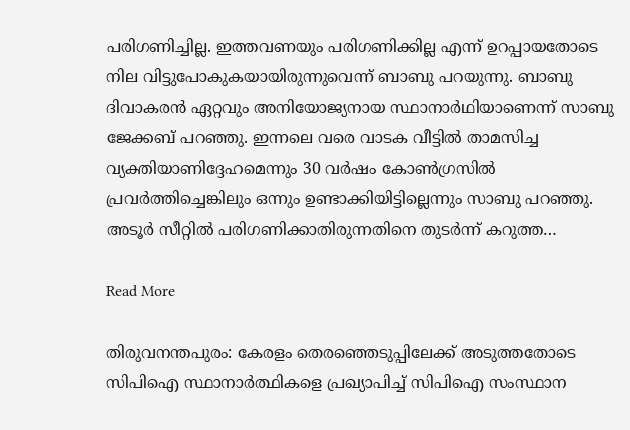പരിഗണിച്ചില്ല. ഇത്തവണയും പരിഗണിക്കില്ല എന്ന് ഉറപ്പായതോടെ നില വിട്ടുപോകുകയായിരുന്നുവെന്ന് ബാബു പറ‍യുന്നു. ബാബു ദിവാകരൻ ഏറ്റവും അനിയോജ്യനായ സ്ഥാനാർഥിയാണെന്ന് സാബു ജേക്കബ് പറഞ്ഞു. ഇന്നലെ വരെ വാടക വീട്ടിൽ താമസിച്ച വ്യക്തിയാണിദ്ദേഹമെന്നും 30 വർഷം കോൺഗ്രസിൽ പ്രവർത്തിച്ചെങ്കിലും ഒന്നും ഉണ്ടാക്കിയിട്ടില്ലെന്നും സാബു പറഞ്ഞു. അടൂർ സീറ്റിൽ പരിഗണിക്കാതിരുന്നതിനെ തുടർന്ന് കറുത്ത…

Read More

തിരുവനന്തപുരം: കേരളം തെരഞ്ഞെടുപ്പിലേക്ക് അടുത്തതോടെ സിപിഐ സ്ഥാനാർത്ഥികളെ പ്രഖ്യാപിച്ച് സിപിഐ സംസ്ഥാന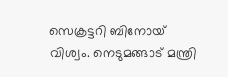സെക്രട്ടറി ബിനോയ് വിശ്വം. നെടുമങ്ങാട് മന്ത്രി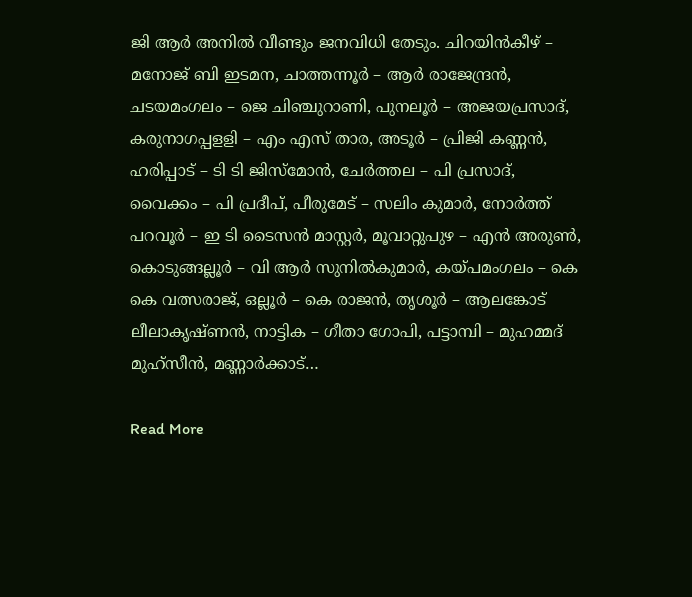ജി ആർ അനിൽ വീണ്ടും ജനവിധി തേടും. ചിറയിൻകീഴ് – മനോജ് ബി ഇടമന, ചാത്തന്നൂർ – ആർ രാജേന്ദ്രൻ, ചടയമംഗലം – ജെ ചിഞ്ചുറാണി, പുനലൂർ – അജയപ്രസാദ്, കരുനാഗപ്പളളി – എം എസ് താര, അടൂർ – പ്രിജി കണ്ണൻ, ഹരിപ്പാട് – ടി ടി ജിസ്മോൻ, ചേർത്തല – പി പ്രസാദ്, വൈക്കം – പി പ്രദീപ്, പീരുമേട് – സലിം കുമാർ, നോർത്ത് പറവൂർ – ഇ ടി ടൈസൻ മാസ്റ്റർ, മൂവാറ്റുപുഴ – എൻ അരുൺ, കൊടുങ്ങല്ലൂർ – വി ആർ സുനിൽകുമാർ, കയ്പമംഗലം – കെ കെ വത്സരാജ്, ഒല്ലൂർ – കെ രാജൻ, തൃശൂർ – ആലങ്കോട് ലീലാകൃഷ്ണൻ, നാട്ടിക – ഗീതാ ഗോപി, പട്ടാമ്പി – മുഹമ്മദ് മുഹ്സീൻ, മണ്ണാർക്കാട്…

Read More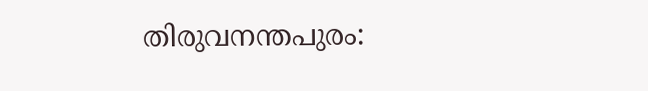തിരുവനന്തപുരം: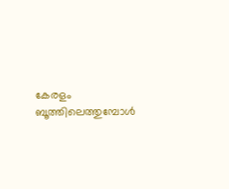കേരളം ബൂത്തിലെത്തുമ്പോൾ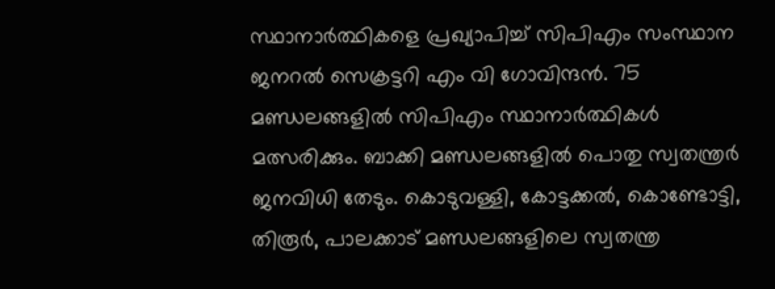സ്ഥാനാർത്ഥികളെ പ്രഖ്യാപിച്ച് സിപിഎം സംസ്ഥാന ജനറൽ സെക്രട്ടറി എം വി ഗോവിന്ദൻ. 75 മണ്ഡലങ്ങളിൽ സിപിഎം സ്ഥാനാർത്ഥികൾ മത്സരിക്കും. ബാക്കി മണ്ഡലങ്ങളിൽ പൊതു സ്വതന്ത്രർ ജനവിധി തേടും. കൊടുവള്ളി, കോട്ടക്കൽ, കൊണ്ടോട്ടി, തിരൂർ, പാലക്കാട് മണ്ഡലങ്ങളിലെ സ്വതന്ത്ര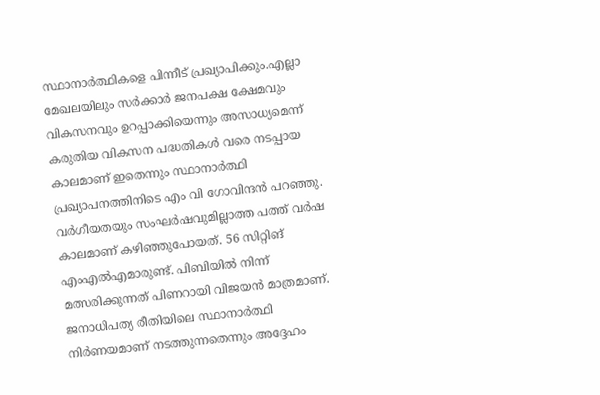സ്ഥാനാർത്ഥികളെ പിന്നീട് പ്രഖ്യാപിക്കും.എല്ലാ മേഖലയിലും സർക്കാർ ജനപക്ഷ ക്ഷേമവും വികസനവും ഉറപ്പാക്കിയെന്നും അസാധ്യമെന്ന് കരുതിയ വികസന പദ്ധതികൾ വരെ നടപ്പായ കാലമാണ് ഇതെന്നും സ്ഥാനാർത്ഥി പ്രഖ്യാപനത്തിനിടെ എം വി ഗോവിന്ദൻ പറ‍ഞ്ഞു. വർഗീയതയും സംഘർഷവുമില്ലാത്ത പത്ത് വർഷ കാലമാണ് കഴിഞ്ഞുപോയത്. 56 സിറ്റിങ് എംഎൽഎമാരുണ്ട്. പിബിയിൽ നിന്ന് മത്സരിക്കുന്നത് പിണറായി വിജയൻ മാത്രമാണ്. ജനാധിപത്യ രീതിയിലെ സ്ഥാനാർത്ഥി നിർണയമാണ് നടത്തുന്നതെന്നും അദ്ദേഹം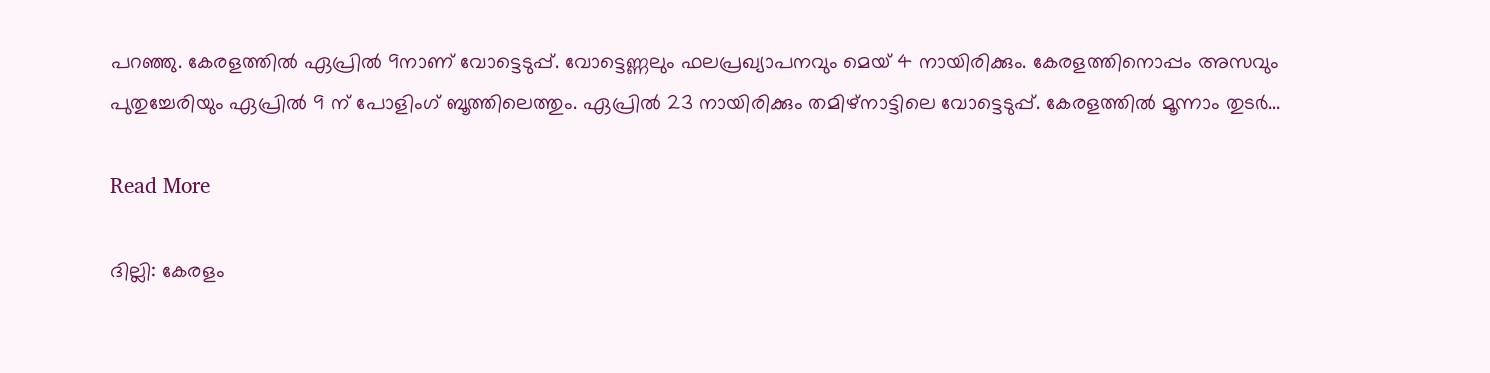പറഞ്ഞു. കേരളത്തിൽ ഏപ്രിൽ 9നാണ് വോട്ടെടുപ്പ്. വോട്ടെണ്ണലും ഫലപ്രഖ്യാപനവും മെയ് 4 നായിരിക്കും. കേരളത്തിനൊപ്പം അസവും പുതുച്ചേരിയും ഏപ്രിൽ 9 ന് പോളിംഗ് ബൂത്തിലെത്തും. ഏപ്രിൽ 23 നായിരിക്കും തമിഴ്നാട്ടിലെ വോട്ടെടുപ്പ്. കേരളത്തിൽ മൂന്നാം തുടർ…

Read More

ദില്ലി: കേരളം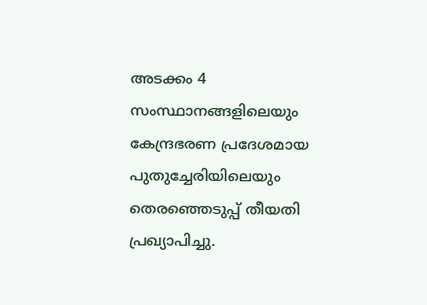അടക്കം 4 സംസ്ഥാനങ്ങളിലെയും കേന്ദ്രഭരണ പ്രദേശമായ പുതുച്ചേരിയിലെയും തെരഞ്ഞെടുപ്പ് തീയതി പ്രഖ്യാപിച്ചു.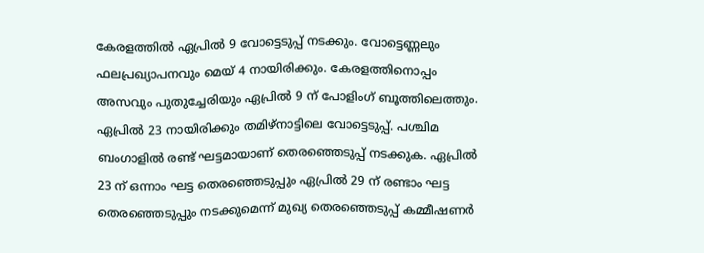കേരളത്തിൽ ഏപ്രിൽ 9 വോട്ടെടുപ്പ് നടക്കും. വോട്ടെണ്ണലും ഫലപ്രഖ്യാപനവും മെയ് 4 നായിരിക്കും. കേരളത്തിനൊപ്പം അസവും പുതുച്ചേരിയും ഏപ്രിൽ 9 ന് പോളിംഗ് ബൂത്തിലെത്തും. ഏപ്രിൽ 23 നായിരിക്കും തമിഴ്നാട്ടിലെ വോട്ടെടുപ്പ്. പശ്ചിമ ബംഗാളിൽ രണ്ട് ഘട്ടമായാണ് തെരഞ്ഞെടുപ്പ് നടക്കുക. ഏപ്രിൽ 23 ന് ഒന്നാം ഘട്ട തെരഞ്ഞെടുപ്പും ഏപ്രിൽ 29 ന് രണ്ടാം ഘട്ട തെരഞ്ഞെടുപ്പും നടക്കുമെന്ന് മുഖ്യ തെരഞ്ഞെടുപ്പ് കമ്മീഷണർ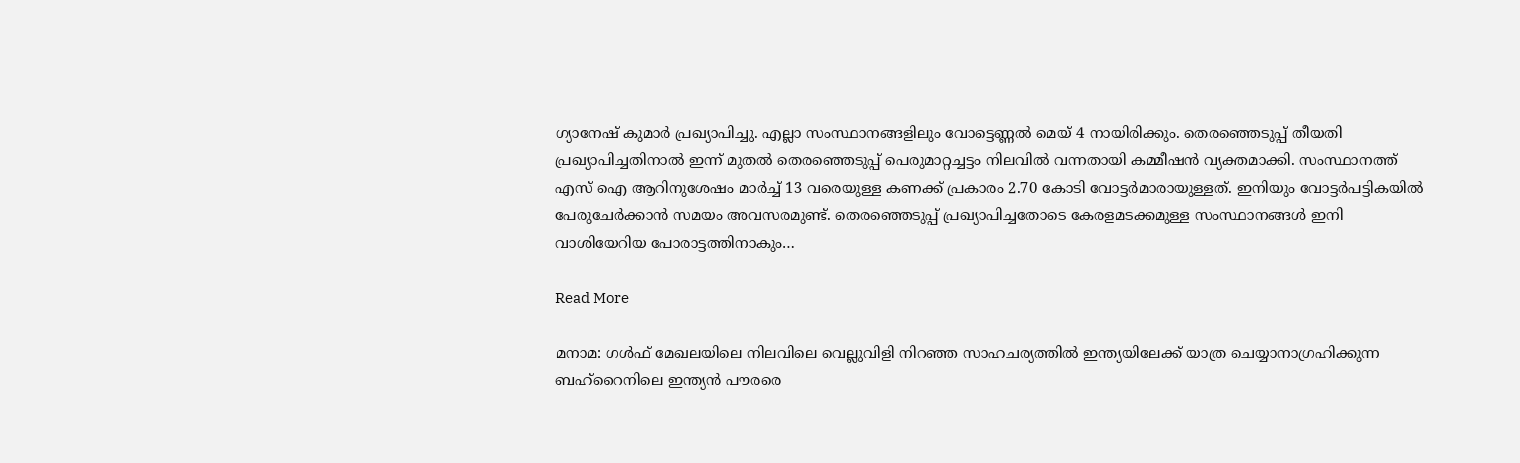ഗ്യാനേഷ് കുമാർ പ്രഖ്യാപിച്ചു. എല്ലാ സംസ്ഥാനങ്ങളിലും വോട്ടെണ്ണൽ മെയ് 4 നായിരിക്കും. തെരഞ്ഞെടുപ്പ് തീയതി പ്രഖ്യാപിച്ചതിനാൽ ഇന്ന് മുതൽ തെരഞ്ഞെടുപ്പ് പെരുമാറ്റച്ചട്ടം നിലവിൽ വന്നതായി കമ്മീഷൻ വ്യക്തമാക്കി. സംസ്ഥാനത്ത് എസ് ഐ ആറിനുശേഷം മാർച്ച്‌ 13 വരെയുള്ള കണക്ക് പ്രകാരം 2.70 കോടി വോട്ടര്‍മാരായുള്ളത്. ഇനിയും വോട്ടര്‍പട്ടികയിൽ പേരുചേര്‍ക്കാൻ സമയം അവസരമുണ്ട്. തെരഞ്ഞെടുപ്പ് പ്രഖ്യാപിച്ചതോടെ കേരളമടക്കമുള്ള സംസ്ഥാനങ്ങൾ ഇനി വാശിയേറിയ പോരാട്ടത്തിനാകും…

Read More

മനാമ: ഗള്‍ഫ് മേഖലയിലെ നിലവിലെ വെല്ലുവിളി നിറഞ്ഞ സാഹചര്യത്തില്‍ ഇന്ത്യയിലേക്ക് യാത്ര ചെയ്യാനാഗ്രഹിക്കുന്ന ബഹ്റൈനിലെ ഇന്ത്യന്‍ പൗരരെ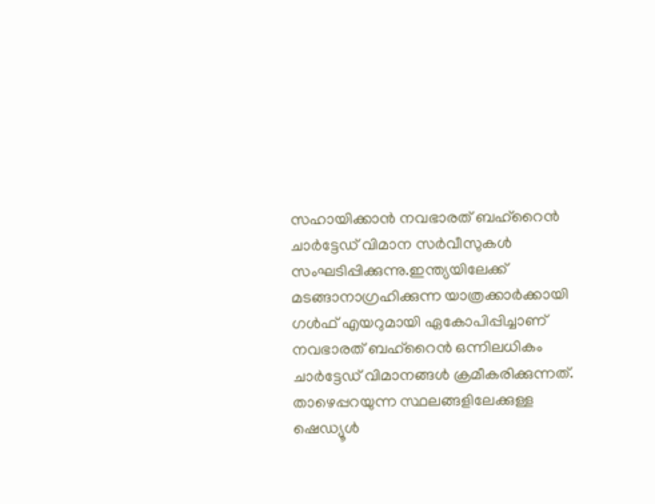സഹായിക്കാന്‍ നവഭാരത് ബഹ്റൈന്‍ ചാര്‍ട്ടേഡ് വിമാന സര്‍വീസുകള്‍ സംഘടിപ്പിക്കുന്നു.ഇന്ത്യയിലേക്ക് മടങ്ങാനാഗ്രഹിക്കുന്ന യാത്രക്കാര്‍ക്കായി ഗള്‍ഫ് എയറുമായി ഏകോപിപ്പിച്ചാണ് നവഭാരത് ബഹ്റൈന്‍ ഒന്നിലധികം ചാര്‍ട്ടേഡ് വിമാനങ്ങള്‍ ക്രമീകരിക്കുന്നത്. താഴെപ്പറയുന്ന സ്ഥലങ്ങളിലേക്കുള്ള ഷെഡ്യൂള്‍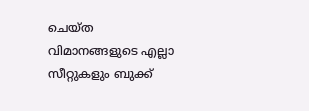ചെയ്ത വിമാനങ്ങളുടെ എല്ലാ സീറ്റുകളും ബുക്ക്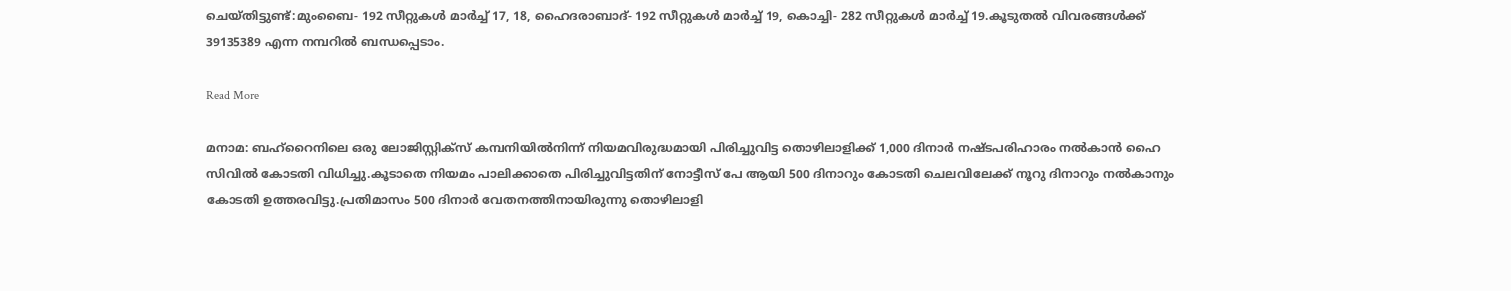ചെയ്തിട്ടുണ്ട്:മുംബൈ- 192 സീറ്റുകള്‍ മാര്‍ച്ച് 17, 18, ഹൈദരാബാദ്- 192 സീറ്റുകള്‍ മാര്‍ച്ച് 19, കൊച്ചി- 282 സീറ്റുകള്‍ മാര്‍ച്ച് 19.കൂടുതല്‍ വിവരങ്ങള്‍ക്ക് 39135389 എന്ന നമ്പറില്‍ ബന്ധപ്പെടാം.

Read More

മനാമ: ബഹ്‌റൈനിലെ ഒരു ലോജിസ്റ്റിക്‌സ് കമ്പനിയില്‍നിന്ന് നിയമവിരുദ്ധമായി പിരിച്ചുവിട്ട തൊഴിലാളിക്ക് 1,000 ദിനാര്‍ നഷ്ടപരിഹാരം നല്‍കാന്‍ ഹൈ സിവില്‍ കോടതി വിധിച്ചു.കൂടാതെ നിയമം പാലിക്കാതെ പിരിച്ചുവിട്ടതിന് നോട്ടീസ് പേ ആയി 500 ദിനാറും കോടതി ചെലവിലേക്ക് നൂറു ദിനാറും നല്‍കാനും കോടതി ഉത്തരവിട്ടു.പ്രതിമാസം 500 ദിനാര്‍ വേതനത്തിനായിരുന്നു തൊഴിലാളി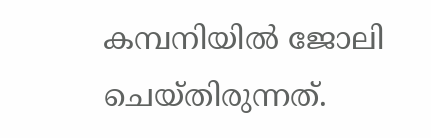കമ്പനിയില്‍ ജോലി ചെയ്തിരുന്നത്.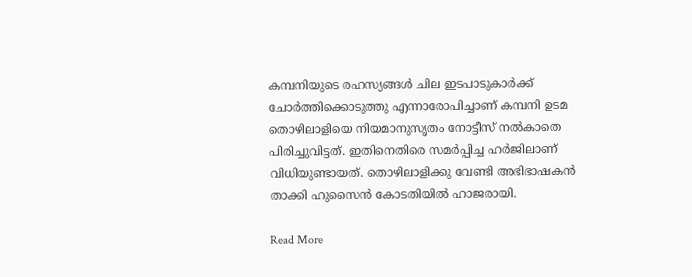കമ്പനിയുടെ രഹസ്യങ്ങള്‍ ചില ഇടപാടുകാര്‍ക്ക് ചോര്‍ത്തിക്കൊടുത്തു എന്നാരോപിച്ചാണ് കമ്പനി ഉടമ തൊഴിലാളിയെ നിയമാനുസൃതം നോട്ടീസ് നല്‍കാതെ പിരിച്ചുവിട്ടത്. ഇതിനെതിരെ സമര്‍പ്പിച്ച ഹര്‍ജിലാണ് വിധിയുണ്ടായത്. തൊഴിലാളിക്കു വേണ്ടി അഭിഭാഷകന്‍ താക്കി ഹുസൈന്‍ കോടതിയില്‍ ഹാജരായി.

Read More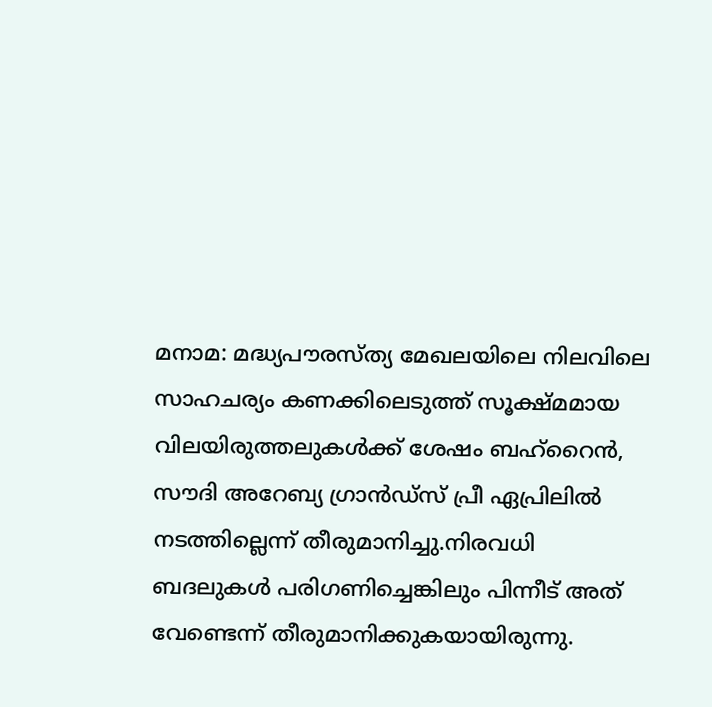മനാമ: മദ്ധ്യപൗരസ്ത്യ മേഖലയിലെ നിലവിലെ സാഹചര്യം കണക്കിലെടുത്ത് സൂക്ഷ്മമായ വിലയിരുത്തലുകള്‍ക്ക് ശേഷം ബഹ്റൈന്‍, സൗദി അറേബ്യ ഗ്രാന്‍ഡ്സ് പ്രീ ഏപ്രിലില്‍ നടത്തില്ലെന്ന് തീരുമാനിച്ചു.നിരവധി ബദലുകള്‍ പരിഗണിച്ചെങ്കിലും പിന്നീട് അത് വേണ്ടെന്ന് തീരുമാനിക്കുകയായിരുന്നു.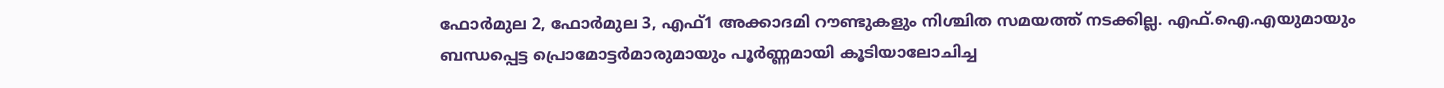ഫോര്‍മുല 2, ഫോര്‍മുല 3, എഫ്1 അക്കാദമി റൗണ്ടുകളും നിശ്ചിത സമയത്ത് നടക്കില്ല. എഫ്.ഐ.എയുമായും ബന്ധപ്പെട്ട പ്രൊമോട്ടര്‍മാരുമായും പൂര്‍ണ്ണമായി കൂടിയാലോചിച്ച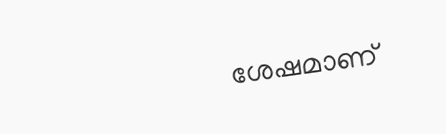ശേഷമാണ്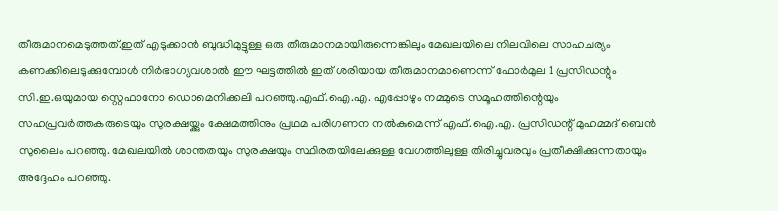തീരുമാനമെടുത്തത്.ഇത് എടുക്കാന്‍ ബുദ്ധിമുട്ടുള്ള ഒരു തീരുമാനമായിരുന്നെങ്കിലും മേഖലയിലെ നിലവിലെ സാഹചര്യം കണക്കിലെടുക്കുമ്പോള്‍ നിര്‍ഭാഗ്യവശാല്‍ ഈ ഘട്ടത്തില്‍ ഇത് ശരിയായ തീരുമാനമാണെന്ന് ഫോര്‍മുല 1 പ്രസിഡന്റും സി.ഇ.ഒയുമായ സ്റ്റെഫാനോ ഡൊമെനിക്കലി പറഞ്ഞു.എഫ്.ഐ.എ. എപ്പോഴും നമ്മുടെ സമൂഹത്തിന്റെയും സഹപ്രവര്‍ത്തകരുടെയും സുരക്ഷയ്ക്കും ക്ഷേമത്തിനും പ്രഥമ പരിഗണന നല്‍കുമെന്ന് എഫ്.ഐ.എ. പ്രസിഡന്റ് മുഹമ്മദ് ബെന്‍ സുലൈം പറഞ്ഞു. മേഖലയില്‍ ശാന്തതയും സുരക്ഷയും സ്ഥിരതയിലേക്കുള്ള വേഗത്തിലുള്ള തിരിച്ചുവരവും പ്രതീക്ഷിക്കുന്നതായും അദ്ദേഹം പറഞ്ഞു.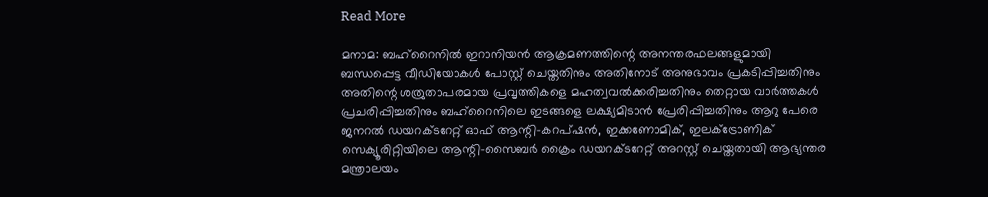Read More

മനാമ: ബഹ്‌റൈനില്‍ ഇറാനിയന്‍ ആക്രമണത്തിന്റെ അനന്തരഫലങ്ങളുമായി ബന്ധപ്പെട്ട വീഡിയോകള്‍ പോസ്റ്റ് ചെയ്തതിനും അതിനോട് അനുഭാവം പ്രകടിപ്പിച്ചതിനും അതിന്റെ ശത്രുതാപരമായ പ്രവൃത്തികളെ മഹത്വവല്‍ക്കരിച്ചതിനും തെറ്റായ വാര്‍ത്തകള്‍ പ്രചരിപ്പിച്ചതിനും ബഹ്റൈനിലെ ഇടങ്ങളെ ലക്ഷ്യമിടാന്‍ പ്രേരിപ്പിച്ചതിനും ആറു പേരെ ജനറല്‍ ഡയറക്ടറേറ്റ് ഓഫ് ആന്റി-കറപ്ഷന്‍, ഇക്കണോമിക്, ഇലക്ട്രോണിക് സെക്യൂരിറ്റിയിലെ ആന്റി-സൈബര്‍ ക്രൈം ഡയറക്ടറേറ്റ് അറസ്റ്റ് ചെയ്തതായി ആഭ്യന്തര മന്ത്രാലയം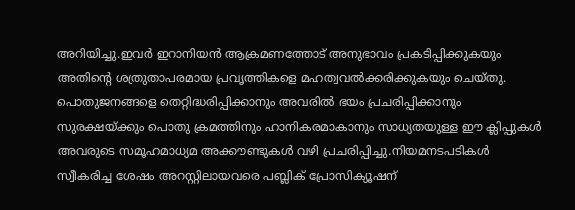അറിയിച്ചു.ഇവര്‍ ഇറാനിയന്‍ ആക്രമണത്തോട് അനുഭാവം പ്രകടിപ്പിക്കുകയും അതിന്റെ ശത്രുതാപരമായ പ്രവൃത്തികളെ മഹത്വവല്‍ക്കരിക്കുകയും ചെയ്തു. പൊതുജനങ്ങളെ തെറ്റിദ്ധരിപ്പിക്കാനും അവരില്‍ ഭയം പ്രചരിപ്പിക്കാനും സുരക്ഷയ്ക്കും പൊതു ക്രമത്തിനും ഹാനികരമാകാനും സാധ്യതയുള്ള ഈ ക്ലിപ്പുകള്‍ അവരുടെ സമൂഹമാധ്യമ അക്കൗണ്ടുകള്‍ വഴി പ്രചരിപ്പിച്ചു.നിയമനടപടികള്‍ സ്വീകരിച്ച ശേഷം അറസ്റ്റിലായവരെ പബ്ലിക് പ്രോസിക്യൂഷന്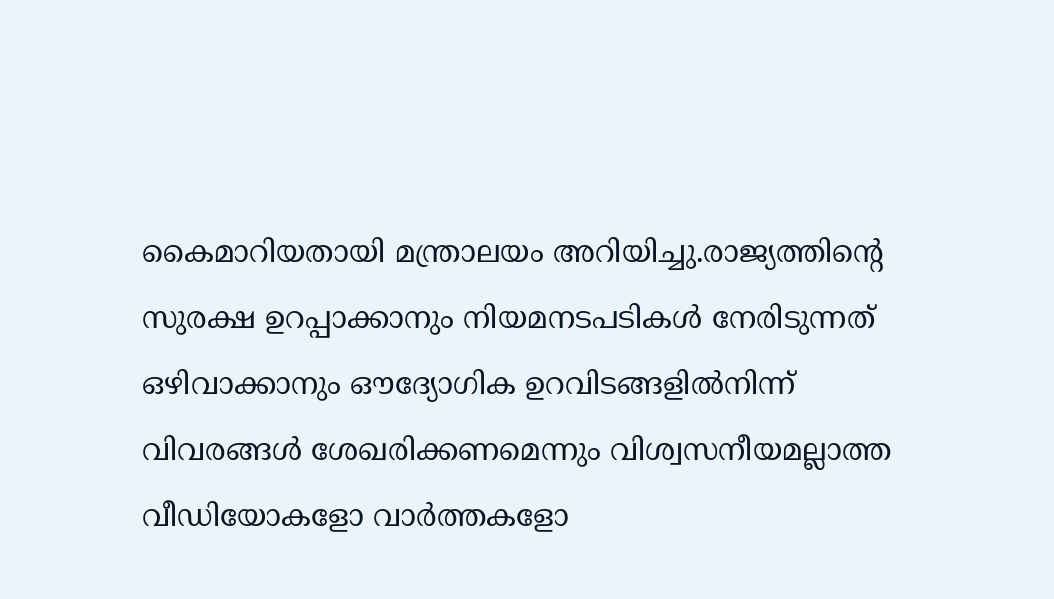കൈമാറിയതായി മന്ത്രാലയം അറിയിച്ചു.രാജ്യത്തിന്റെ സുരക്ഷ ഉറപ്പാക്കാനും നിയമനടപടികള്‍ നേരിടുന്നത് ഒഴിവാക്കാനും ഔദ്യോഗിക ഉറവിടങ്ങളില്‍നിന്ന് വിവരങ്ങള്‍ ശേഖരിക്കണമെന്നും വിശ്വസനീയമല്ലാത്ത വീഡിയോകളോ വാര്‍ത്തകളോ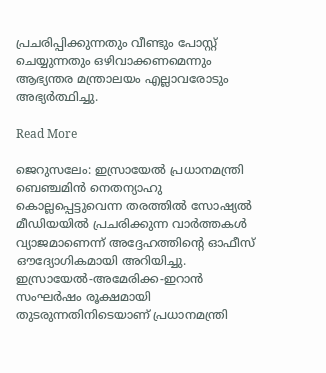പ്രചരിപ്പിക്കുന്നതും വീണ്ടും പോസ്റ്റ് ചെയ്യുന്നതും ഒഴിവാക്കണമെന്നും ആഭ്യന്തര മന്ത്രാലയം എല്ലാവരോടും അഭ്യര്‍ത്ഥിച്ചു.

Read More

ജെറുസലേം: ഇസ്രായേൽ പ്രധാനമന്ത്രി ബെഞ്ചമിൻ നെതന്യാഹു കൊല്ലപ്പെട്ടുവെന്ന തരത്തിൽ സോഷ്യൽ മീഡിയയിൽ പ്രചരിക്കുന്ന വാർത്തകൾ വ്യാജമാണെന്ന് അദ്ദേഹത്തിന്‍റെ ഓഫീസ് ഔദ്യോഗികമായി അറിയിച്ചു. ഇസ്രായേൽ-അമേരിക്ക-ഇറാൻ സംഘർഷം രൂക്ഷമായി തുടരുന്നതിനിടെയാണ് പ്രധാനമന്ത്രി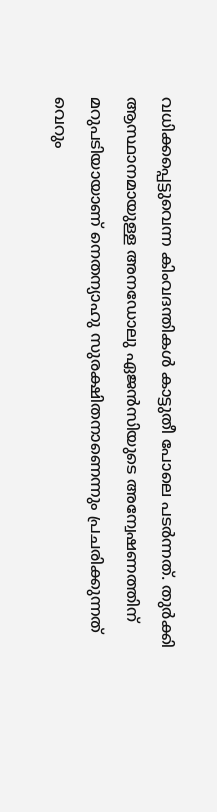വധിക്കപ്പെട്ടുവെന്ന കിംവദന്തികൾ കാട്ടുതീ പോലെ പടർന്നത്. തുർക്കി ആസ്ഥാനമായുള്ള അനഡോലു ഏജൻസിയുടെ അന്വേഷണത്തിന് മറുപടിയായാണ് നെതന്യാഹു സുരക്ഷിതനാണെന്നും പ്രചരിക്കുന്നത് വെറും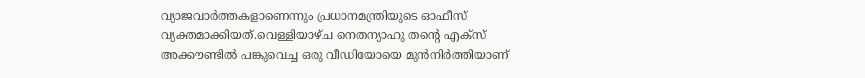വ്യാജവാർത്തകളാണെന്നും പ്രധാനമന്ത്രിയുടെ ഓഫീസ് വ്യക്തമാക്കിയത്.വെള്ളിയാഴ്ച നെതന്യാഹു തന്‍റെ എക്സ് അക്കൗണ്ടിൽ പങ്കുവെച്ച ഒരു വീഡിയോയെ മുൻനിർത്തിയാണ്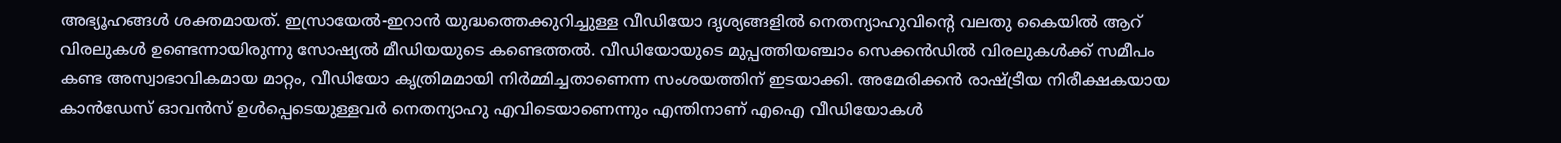അഭ്യൂഹങ്ങൾ ശക്തമായത്. ഇസ്രായേൽ-ഇറാൻ യുദ്ധത്തെക്കുറിച്ചുള്ള വീഡിയോ ദൃശ്യങ്ങളിൽ നെതന്യാഹുവിന്‍റെ വലതു കൈയിൽ ആറ് വിരലുകൾ ഉണ്ടെന്നായിരുന്നു സോഷ്യൽ മീഡിയയുടെ കണ്ടെത്തൽ. വീഡിയോയുടെ മുപ്പത്തിയഞ്ചാം സെക്കൻഡിൽ വിരലുകൾക്ക് സമീപം കണ്ട അസ്വാഭാവികമായ മാറ്റം, വീഡിയോ കൃത്രിമമായി നിർമ്മിച്ചതാണെന്ന സംശയത്തിന് ഇടയാക്കി. അമേരിക്കൻ രാഷ്ട്രീയ നിരീക്ഷകയായ കാൻഡേസ് ഓവൻസ് ഉൾപ്പെടെയുള്ളവർ നെതന്യാഹു എവിടെയാണെന്നും എന്തിനാണ് എഐ വീഡിയോകൾ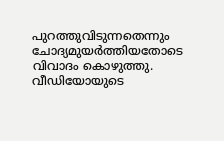പുറത്തുവിടുന്നതെന്നും ചോദ്യമുയർത്തിയതോടെ വിവാദം കൊഴുത്തു. വീഡിയോയുടെ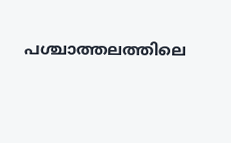പശ്ചാത്തലത്തിലെ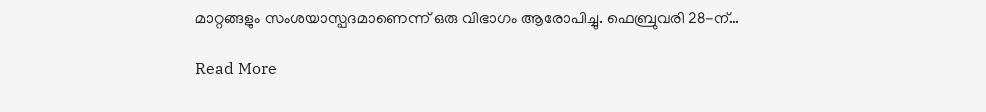മാറ്റങ്ങളും സംശയാസ്പദമാണെന്ന് ഒരു വിഭാഗം ആരോപിച്ചു. ഫെബ്രുവരി 28-ന്…

Read More